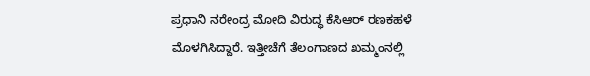ಪ್ರಧಾನಿ ನರೇಂದ್ರ ಮೋದಿ ವಿರುದ್ಧ ಕೆಸಿಆರ್ ರಣಕಹಳೆ ಮೊಳಗಿಸಿದ್ದಾರೆ. ಇತ್ತೀಚೆಗೆ ತೆಲಂಗಾಣದ ಖಮ್ಮಂನಲ್ಲಿ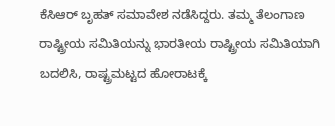ಕೆಸಿಆರ್ ಬೃಹತ್ ಸಮಾವೇಶ ನಡೆಸಿದ್ದರು. ತಮ್ಮ ತೆಲಂಗಾಣ ರಾಷ್ಟ್ರೀಯ ಸಮಿತಿಯನ್ನು ಭಾರತೀಯ ರಾಷ್ಟ್ರೀಯ ಸಮಿತಿಯಾಗಿ ಬದಲಿಸಿ, ರಾಷ್ಟ್ರಮಟ್ಟದ ಹೋರಾಟಕ್ಕೆ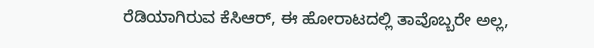ರೆಡಿಯಾಗಿರುವ ಕೆಸಿಆರ್, ಈ ಹೋರಾಟದಲ್ಲಿ ತಾವೊಬ್ಬರೇ ಅಲ್ಲ,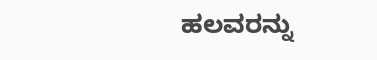ಹಲವರನ್ನು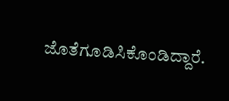ಜೊತೆಗೂಡಿಸಿಕೊಂಡಿದ್ದಾರೆ.